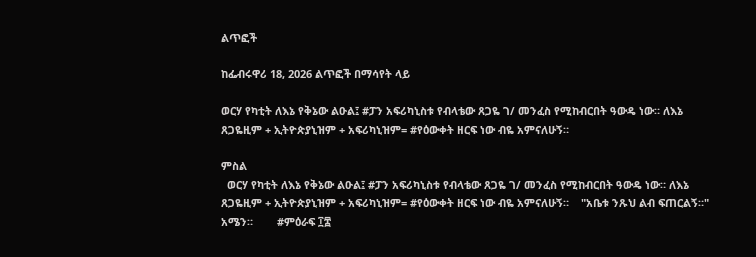ልጥፎች

ከፌብሩዋሪ 18, 2026 ልጥፎች በማሳየት ላይ

ወርሃ የካቲት ለእኔ የቅኔው ልዑል፤ #ፓን አፍሪካኒስቱ የብላቴው ጸጋዬ ገ/ መንፈስ የሚከብርበት ዓውዴ ነው። ለእኔ ጸጋዬዚም + ኢትዮጵያኒዝም + አፍሪካኒዝም= #የዕውቀት ዘርፍ ነው ብዬ አምናለሁኝ።

ምስል
  ወርሃ የካቲት ለእኔ የቅኔው ልዑል፤ #ፓን አፍሪካኒስቱ የብላቴው ጸጋዬ ገ/ መንፈስ የሚከብርበት ዓውዴ ነው። ለእኔ ጸጋዬዚም + ኢትዮጵያኒዝም + አፍሪካኒዝም= #የዕውቀት ዘርፍ ነው ብዬ አምናለሁኝ።    "አቤቱ ንጹህ ልብ ፍጠርልኝ።" አሜን።        #ምዕራፍ ፲፰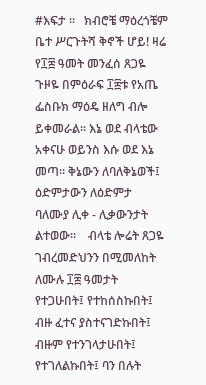#እፍታ ።   ክብሮቼ ማዕረጎቼም ቤተ ሥርጉትሻ ቅኖች ሆይ! ዛሬ የ፲፰ ዓመት መንፈሰ ጸጋዬ ጉዞዬ በምዕራፍ ፲፰ቱ የአጤ ፌስቡክ ማዕዴ ዘለግ ብሎ ይቀመራል። እኔ ወደ ብላቴው አቀናሁ ወይንስ እሱ ወደ እኔ መጣ። ቅኔውን ለባለቅኔወች፤ ዕድምታውን ለዕድምታ ባለሙያ ሊቀ - ሊቃውንታት ልተወው።    ብላቴ ሎሬት ጸጋዬ ገብረመድህንን በሚመለከት ለሙሉ ፲፰ ዓመታት የተጋሁበት፤ የተከሰስኩበት፤ ብዙ ፈተና ያስተናገድኩበት፤ ብዙም የተንገላታሁበት፤ የተገለልኩበት፤ ባን በሉት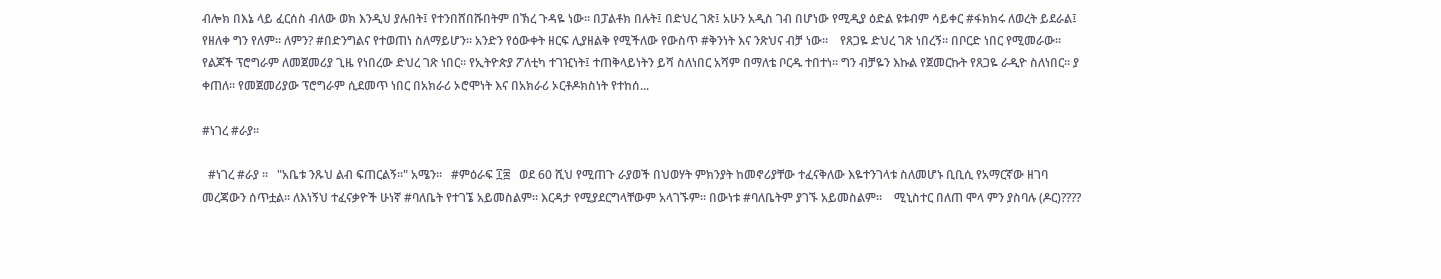ብሎክ በእኔ ላይ ፈርሰስ ብለው ወክ እንዲህ ያሉበት፤ የተንበሸበሹበትም በኽረ ጉዳዬ ነው። በፓልቶክ በሉት፤ በድህረ ገጽ፤ አሁን አዲስ ገብ በሆነው የሚዲያ ዕድል ዩቱብም ሳይቀር #ፋክክሩ ለወረት ይደራል፤ የዘለቀ ግን የለም። ለምን? #በድንግልና የተወጠነ ስለማይሆን። አንድን የዕውቀት ዘርፍ ሊያዘልቅ የሚችለው የውስጥ #ቅንነት እና ንጽህና ብቻ ነው።    የጸጋዬ ድህረ ገጽ ነበረኝ። በቦርድ ነበር የሚመራው። የልጆች ፕሮግራም ለመጀመሪያ ጊዜ የነበረው ድህረ ገጽ ነበር። የኢትዮጵያ ፖለቲካ ተገዢነት፤ ተጠቅላይነትን ይሻ ስለነበር አሻም በማለቴ ቦርዱ ተበተነ። ግን ብቻዬን እኩል የጀመርኩት የጸጋዬ ራዲዮ ስለነበር። ያ ቀጠለ። የመጀመሪያው ፕሮግራም ሲደመጥ ነበር በአክራሪ ኦሮሞነት እና በአክራሪ ኦርቶዶክስነት የተከሰ...

#ነገረ #ራያ።

  #ነገረ #ራያ ።   "አቤቱ ንጹህ ልብ ፍጠርልኝ።" አሜን።   #ምዕራፍ ፲፰   ወደ 60 ሺህ የሚጠጉ ራያወች በህወሃት ምክንያት ከመኖሪያቸው ተፈናቅለው እዬተንገላቱ ስለመሆኑ ቢቢሲ የአማርኛው ዘገባ መረጃውን ሰጥቷል። ለእነኝህ ተፈናቃዮች ሁነኛ #ባለቤት የተገኜ አይመስልም። እርዳታ የሚያደርግላቸውም አላገኙም። በውነቱ #ባለቤትም ያገኙ አይመስልም።    ሚኒስተር በለጠ ሞላ ምን ያስባሉ (ዶር)????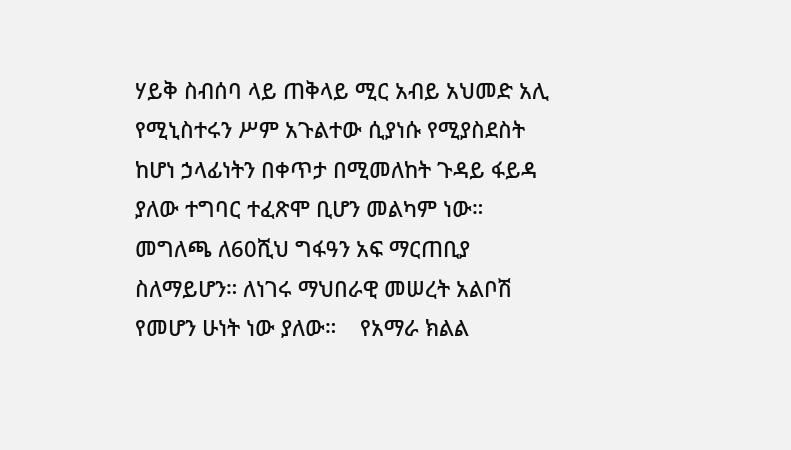ሃይቅ ስብሰባ ላይ ጠቅላይ ሚር አብይ አህመድ አሊ የሚኒስተሩን ሥም አጉልተው ሲያነሱ የሚያስደስት ከሆነ ኃላፊነትን በቀጥታ በሚመለከት ጉዳይ ፋይዳ ያለው ተግባር ተፈጽሞ ቢሆን መልካም ነው። መግለጫ ለ60ሺህ ግፋዓን አፍ ማርጠቢያ ስለማይሆን። ለነገሩ ማህበራዊ መሠረት አልቦሽ የመሆን ሁነት ነው ያለው።    የአማራ ክልል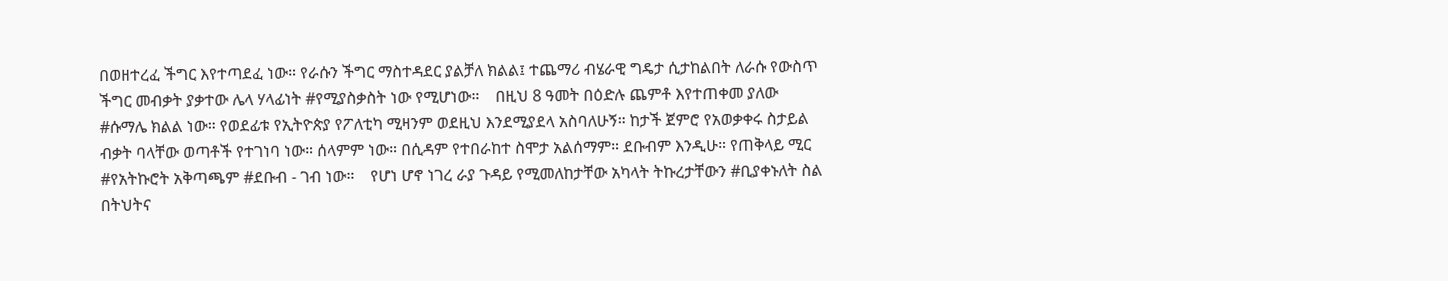በወዘተረፈ ችግር እየተጣደፈ ነው። የራሱን ችግር ማስተዳደር ያልቻለ ክልል፤ ተጨማሪ ብሄራዊ ግዴታ ሲታከልበት ለራሱ የውስጥ ችግር መብቃት ያቃተው ሌላ ሃላፊነት #የሚያስቃስት ነው የሚሆነው።    በዚህ 8 ዓመት በዕድሉ ጨምቶ እየተጠቀመ ያለው #ሱማሌ ክልል ነው። የወደፊቱ የኢትዮጵያ የፖለቲካ ሚዛንም ወደዚህ እንደሚያደላ አስባለሁኝ። ከታች ጀምሮ የአወቃቀሩ ስታይል ብቃት ባላቸው ወጣቶች የተገነባ ነው። ሰላምም ነው። በሲዳም የተበራከተ ስሞታ አልሰማም። ደቡብም እንዲሁ። የጠቅላይ ሚር #የአትኩሮት አቅጣጫም #ደቡብ - ገብ ነው።    የሆነ ሆኖ ነገረ ራያ ጉዳይ የሚመለከታቸው አካላት ትኩረታቸውን #ቢያቀኑለት ስል በትህትና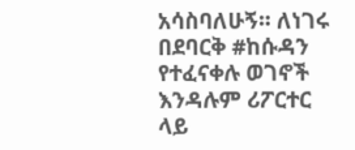አሳስባለሁኝ። ለነገሩ በደባርቅ #ከሱዳን የተፈናቀሉ ወገኖች እንዳሉም ሪፖርተር ላይ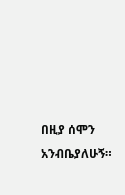በዚያ ሰሞን አንብቤያለሁኝ።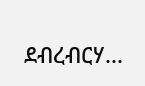ደብረብርሃ...